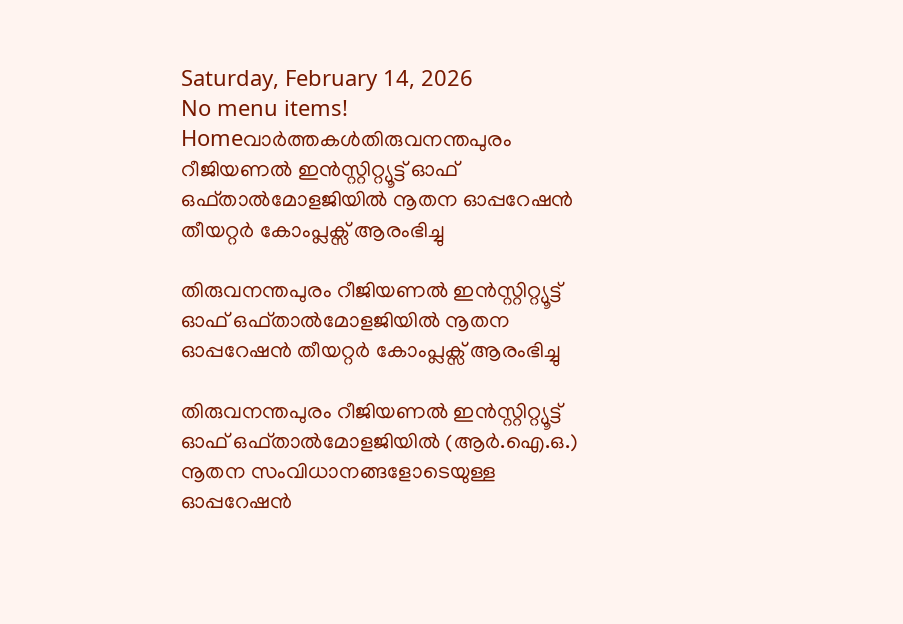Saturday, February 14, 2026
No menu items!
Homeവാർത്തകൾതിരുവനന്തപുരം റീജിയണല്‍ ഇന്‍സ്റ്റിറ്റ്യൂട്ട് ഓഫ് ഒഫ്താല്‍മോളജിയില്‍ നൂതന ഓപ്പറേഷന്‍ തീയറ്റര്‍ കോംപ്ലക്സ് ആരംഭിച്ചു

തിരുവനന്തപുരം റീജിയണല്‍ ഇന്‍സ്റ്റിറ്റ്യൂട്ട് ഓഫ് ഒഫ്താല്‍മോളജിയില്‍ നൂതന ഓപ്പറേഷന്‍ തീയറ്റര്‍ കോംപ്ലക്സ് ആരംഭിച്ചു

തിരുവനന്തപുരം റീജിയണല്‍ ഇന്‍സ്റ്റിറ്റ്യൂട്ട് ഓഫ് ഒഫ്താല്‍മോളജിയില്‍ (ആര്‍.ഐ.ഒ.) നൂതന സംവിധാനങ്ങളോടെയുള്ള ഓപ്പറേഷന്‍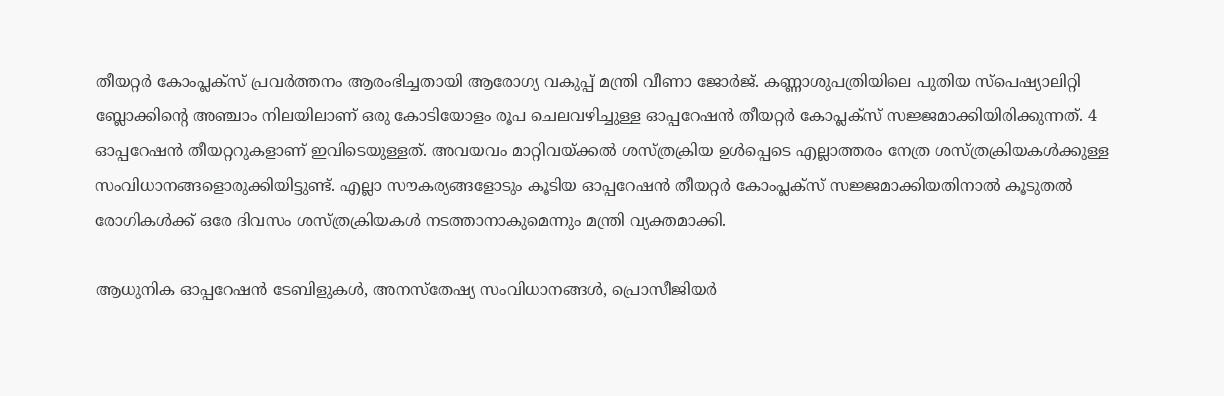തീയറ്റര്‍ കോംപ്ലക്സ് പ്രവര്‍ത്തനം ആരംഭിച്ചതായി ആരോഗ്യ വകുപ്പ് മന്ത്രി വീണാ ജോര്‍ജ്. കണ്ണാശുപത്രിയിലെ പുതിയ സ്പെഷ്യാലിറ്റി ബ്ലോക്കിന്റെ അഞ്ചാം നിലയിലാണ് ഒരു കോടിയോളം രൂപ ചെലവഴിച്ചുള്ള ഓപ്പറേഷന്‍ തീയറ്റര്‍ കോപ്ലക്സ് സജ്ജമാക്കിയിരിക്കുന്നത്. 4 ഓപ്പറേഷന്‍ തീയറ്ററുകളാണ് ഇവിടെയുള്ളത്. അവയവം മാറ്റിവയ്ക്കല്‍ ശസ്ത്രക്രിയ ഉള്‍പ്പെടെ എല്ലാത്തരം നേത്ര ശസ്ത്രക്രിയകള്‍ക്കുള്ള സംവിധാനങ്ങളൊരുക്കിയിട്ടുണ്ട്. എല്ലാ സൗകര്യങ്ങളോടും കൂടിയ ഓപ്പറേഷന്‍ തീയറ്റര്‍ കോംപ്ലക്സ് സജ്ജമാക്കിയതിനാല്‍ കൂടുതല്‍ രോഗികള്‍ക്ക് ഒരേ ദിവസം ശസ്ത്രക്രിയകള്‍ നടത്താനാകുമെന്നും മന്ത്രി വ്യക്തമാക്കി.

ആധുനിക ഓപ്പറേഷന്‍ ടേബിളുകള്‍, അനസ്തേഷ്യ സംവിധാനങ്ങള്‍, പ്രൊസീജിയര്‍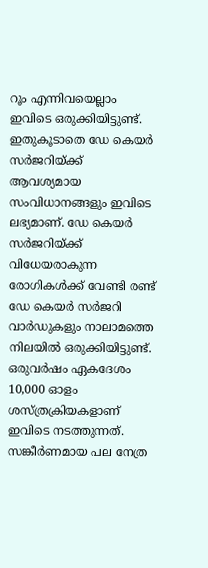റൂം എന്നിവയെല്ലാം ഇവിടെ ഒരുക്കിയിട്ടുണ്ട്. ഇതുകൂടാതെ ഡേ കെയര്‍ സര്‍ജറിയ്ക്ക് ആവശ്യമായ സംവിധാനങ്ങളും ഇവിടെ ലഭ്യമാണ്. ഡേ കെയര്‍ സര്‍ജറിയ്ക്ക് വിധേയരാകുന്ന രോഗികള്‍ക്ക് വേണ്ടി രണ്ട് ഡേ കെയര്‍ സര്‍ജറി വാര്‍ഡുകളും നാലാമത്തെ നിലയില്‍ ഒരുക്കിയിട്ടുണ്ട്. ഒരുവര്‍ഷം ഏകദേശം 10,000 ഓളം ശസ്ത്രക്രിയകളാണ് ഇവിടെ നടത്തുന്നത്. സങ്കീര്‍ണമായ പല നേത്ര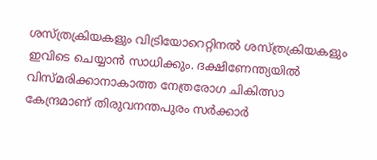ശസ്ത്രക്രിയകളും വിട്രിയോറെറ്റിനല്‍ ശസ്ത്രക്രിയകളും ഇവിടെ ചെയ്യാന്‍ സാധിക്കും. ദക്ഷിണേന്ത്യയില്‍ വിസ്മരിക്കാനാകാത്ത നേത്രരോഗ ചികിത്സാ കേന്ദ്രമാണ് തിരുവനന്തപുരം സര്‍ക്കാര്‍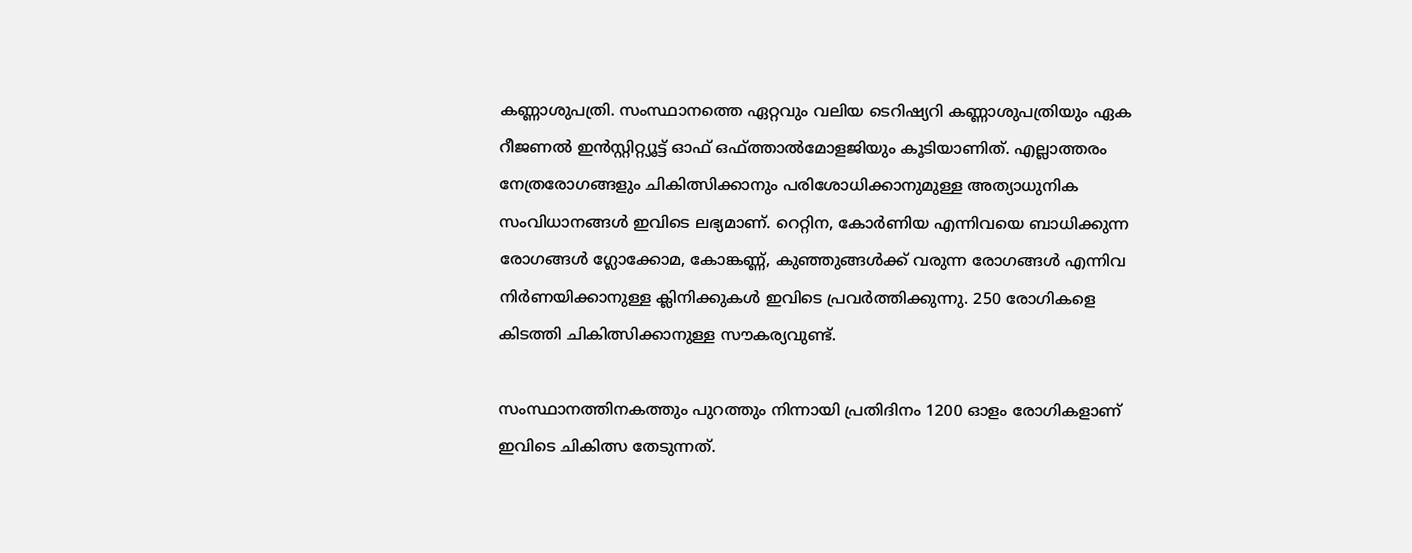കണ്ണാശുപത്രി. സംസ്ഥാനത്തെ ഏറ്റവും വലിയ ടെറിഷ്യറി കണ്ണാശുപത്രിയും ഏക റീജണല്‍ ഇന്‍സ്റ്റിറ്റ്യൂട്ട് ഓഫ് ഒഫ്ത്താല്‍മോളജിയും കൂടിയാണിത്. എല്ലാത്തരം നേത്രരോഗങ്ങളും ചികിത്സിക്കാനും പരിശോധിക്കാനുമുള്ള അത്യാധുനിക സംവിധാനങ്ങള്‍ ഇവിടെ ലഭ്യമാണ്. റെറ്റിന, കോര്‍ണിയ എന്നിവയെ ബാധിക്കുന്ന രോഗങ്ങള്‍ ഗ്ലോക്കോമ, കോങ്കണ്ണ്, കുഞ്ഞുങ്ങള്‍ക്ക് വരുന്ന രോഗങ്ങള്‍ എന്നിവ നിര്‍ണയിക്കാനുള്ള ക്ലിനിക്കുകള്‍ ഇവിടെ പ്രവര്‍ത്തിക്കുന്നു. 250 രോഗികളെ കിടത്തി ചികിത്സിക്കാനുള്ള സൗകര്യവുണ്ട്.

സംസ്ഥാനത്തിനകത്തും പുറത്തും നിന്നായി പ്രതിദിനം 1200 ഓളം രോഗികളാണ് ഇവിടെ ചികിത്സ തേടുന്നത്.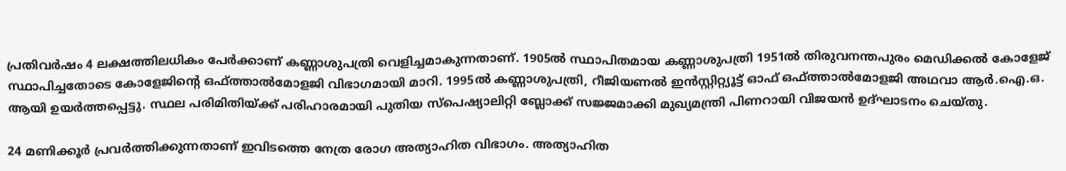പ്രതിവര്‍ഷം 4 ലക്ഷത്തിലധികം പേര്‍ക്കാണ് കണ്ണാശുപത്രി വെളിച്ചമാകുന്നതാണ്. 1905ല്‍ സ്ഥാപിതമായ കണ്ണാശുപത്രി 1951ല്‍ തിരുവനന്തപുരം മെഡിക്കല്‍ കോളേജ് സ്ഥാപിച്ചതോടെ കോളേജിന്റെ ഒഫ്ത്താല്‍മോളജി വിഭാഗമായി മാറി. 1995ല്‍ കണ്ണാശുപത്രി, റീജിയണല്‍ ഇന്‍സ്റ്റിറ്റ്യൂട്ട് ഓഫ് ഒഫ്ത്താല്‍മോളജി അഥവാ ആര്‍.ഐ.ഒ. ആയി ഉയര്‍ത്തപ്പെട്ടു. സ്ഥല പരിമിതിയ്ക്ക് പരിഹാരമായി പുതിയ സ്പെഷ്യാലിറ്റി ബ്ലോക്ക് സജ്ജമാക്കി മുഖ്യമന്ത്രി പിണറായി വിജയന്‍ ഉദ്ഘാടനം ചെയ്തു.

24 മണിക്കൂര്‍ പ്രവര്‍ത്തിക്കുന്നതാണ് ഇവിടത്തെ നേത്ര രോഗ അത്യാഹിത വിഭാഗം. അത്യാഹിത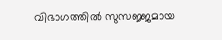വിഭാഗത്തില്‍ സുസജ്ജമായ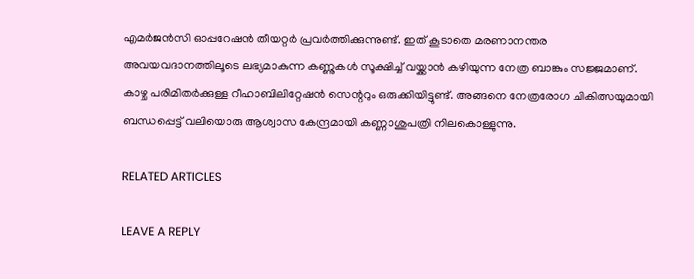എമര്‍ജന്‍സി ഓപ്പറേഷന്‍ തീയറ്റര്‍ പ്രവര്‍ത്തിക്കുന്നുണ്ട്. ഇത് കൂടാതെ മരണാനന്തര അവയവദാനത്തിലൂടെ ലഭ്യമാകുന്ന കണ്ണുകള്‍ സൂക്ഷിച്ച് വയ്ക്കാന്‍ കഴിയുന്ന നേത്ര ബാങ്കും സജ്ജമാണ്. കാഴ്ച പരിമിതര്‍ക്കുള്ള റീഹാബിലിറ്റേഷന്‍ സെന്ററും ഒരുക്കിയിട്ടുണ്ട്. അങ്ങനെ നേത്രരോഗ ചികിത്സയുമായി ബന്ധപ്പെട്ട് വലിയൊരു ആശ്വാസ കേന്ദ്രമായി കണ്ണാശുപത്രി നിലകൊള്ളുന്നു.

RELATED ARTICLES

LEAVE A REPLY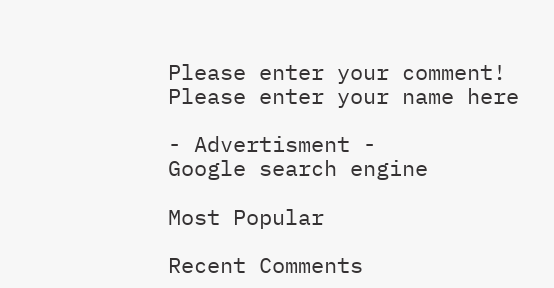Please enter your comment!
Please enter your name here

- Advertisment -
Google search engine

Most Popular

Recent Comments